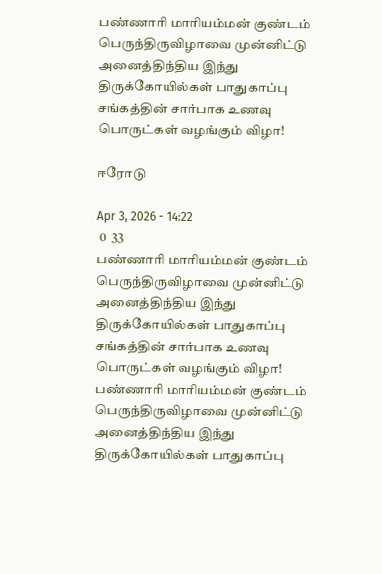பண்ணாரி மாரியம்மன் குண்டம் பெருந்திருவிழாவை முன்னிட்டு அனைத்திந்திய இந்து திருக்கோயில்கள் பாதுகாப்பு சங்கத்தின் சார்பாக உணவு பொருட்கள் வழங்கும் விழா!

ஈரோடு

Apr 3, 2026 - 14:22
 0  33
பண்ணாரி மாரியம்மன் குண்டம் பெருந்திருவிழாவை முன்னிட்டு அனைத்திந்திய இந்து திருக்கோயில்கள் பாதுகாப்பு சங்கத்தின் சார்பாக உணவு பொருட்கள் வழங்கும் விழா!
பண்ணாரி மாரியம்மன் குண்டம் பெருந்திருவிழாவை முன்னிட்டு அனைத்திந்திய இந்து திருக்கோயில்கள் பாதுகாப்பு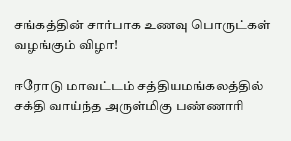சங்கத்தின் சார்பாக உணவு பொருட்கள் வழங்கும் விழா!

ஈரோடு மாவட்டம் சத்தியமங்கலத்தில் சக்தி வாய்ந்த அருள்மிகு பண்ணாரி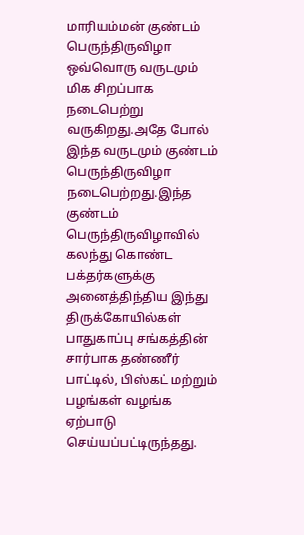மாரியம்மன் குண்டம் பெருந்திருவிழா ஒவ்வொரு வருடமும் மிக சிறப்பாக நடைபெற்று வருகிறது.அதே போல் இந்த வருடமும் குண்டம் பெருந்திருவிழா நடைபெற்றது.இந்த குண்டம் பெருந்திருவிழாவில் கலந்து கொண்ட பக்தர்களுக்கு அனைத்திந்திய இந்து திருக்கோயில்கள் பாதுகாப்பு சங்கத்தின் சார்பாக தண்ணீர் பாட்டில், பிஸ்கட் மற்றும் பழங்கள் வழங்க ஏற்பாடு செய்யப்பட்டிருந்தது.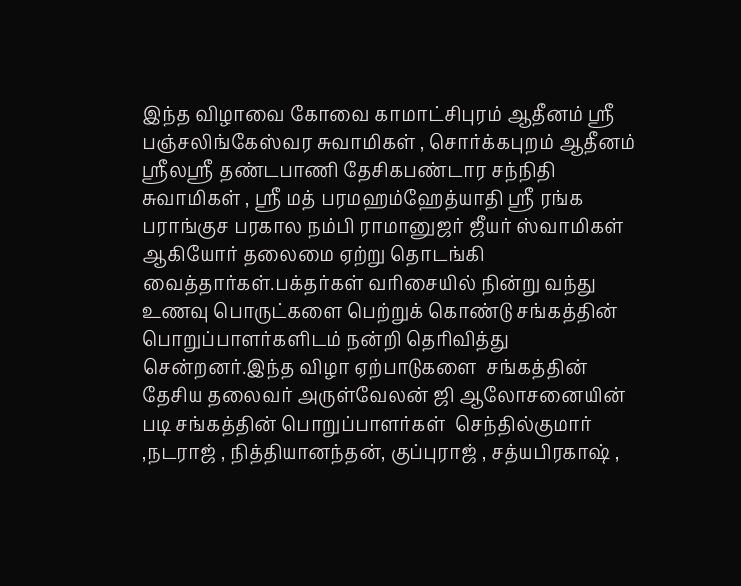இந்த விழாவை கோவை காமாட்சிபுரம் ஆதீனம் ஶ்ரீ பஞ்சலிங்கேஸ்வர சுவாமிகள் , சொர்க்கபுறம் ஆதீனம் ஶ்ரீலஶ்ரீ தண்டபாணி தேசிகபண்டார சந்நிதி சுவாமிகள் , ஶ்ரீ மத் பரமஹம்ஹேத்யாதி ஶ்ரீ ரங்க பராங்குச பரகால நம்பி ராமானுஜர் ஜீயர் ஸ்வாமிகள் ஆகியோர் தலைமை ஏற்று தொடங்கி வைத்தார்கள்.பக்தர்கள் வரிசையில் நின்று வந்து உணவு பொருட்களை பெற்றுக் கொண்டு சங்கத்தின் பொறுப்பாளர்களிடம் நன்றி தெரிவித்து சென்றனர்.இந்த விழா ஏற்பாடுகளை  சங்கத்தின் தேசிய தலைவர் அருள்வேலன் ஜி ஆலோசனையின் படி சங்கத்தின் பொறுப்பாளர்கள்  செந்தில்குமார் ,நடராஜ் , நித்தியானந்தன், குப்புராஜ் , சத்யபிரகாஷ் ,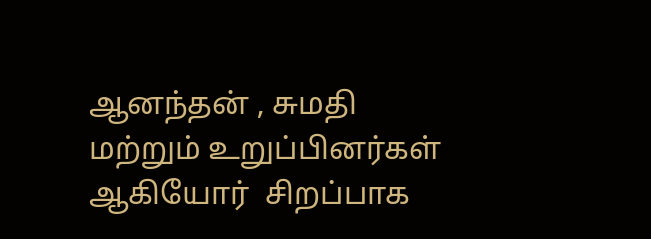ஆனந்தன் , சுமதி மற்றும் உறுப்பினர்கள் ஆகியோர்  சிறப்பாக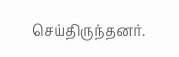செய்திருந்தனர்.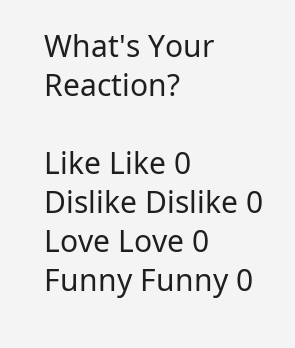What's Your Reaction?

Like Like 0
Dislike Dislike 0
Love Love 0
Funny Funny 0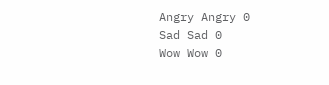Angry Angry 0
Sad Sad 0
Wow Wow 0